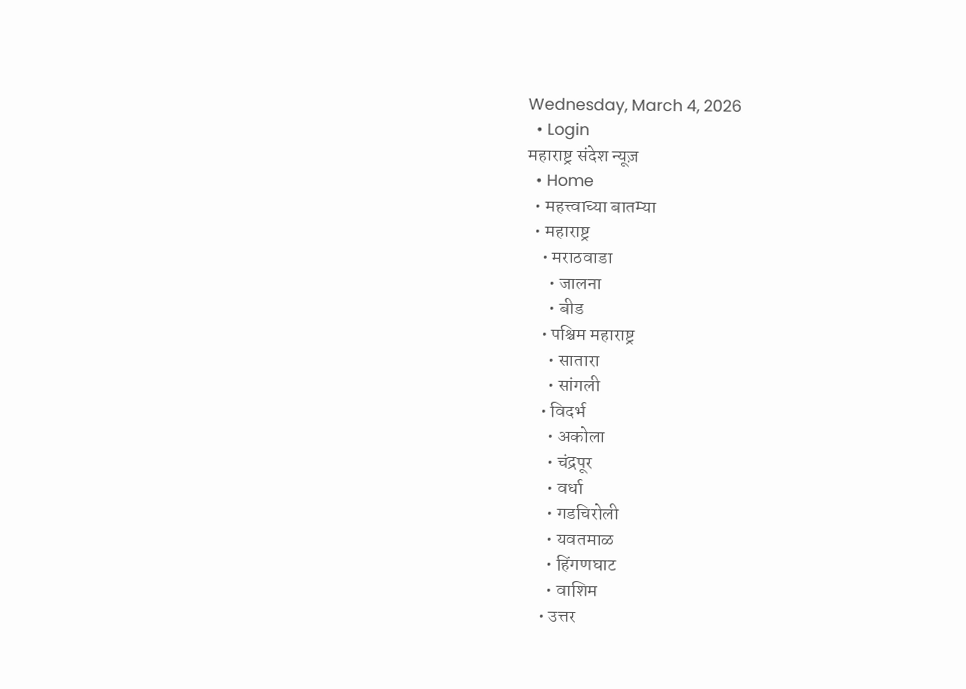Wednesday, March 4, 2026
  • Login
महाराष्ट्र संदेश न्यूज़
  • Home
  • महत्त्वाच्या बातम्या
  • महाराष्ट्र
    • मराठवाडा
      • जालना
      • बीड
    • पश्चिम महाराष्ट्र
      • सातारा
      • सांगली
    • विदर्भ
      • अकोला
      • चंद्रपूर
      • वर्धा
      • गडचिरोली
      • यवतमाळ
      • हिंगणघाट
      • वाशिम
    • उत्तर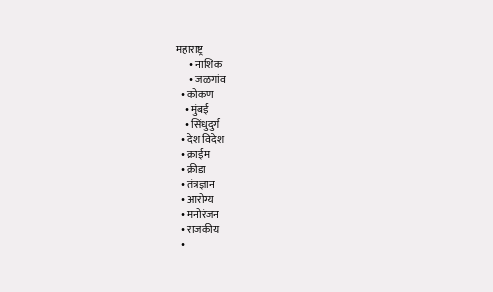महाराष्ट्र
      • नाशिक
      • जळगांव
  • कोकण
    • मुंबई
    • सिंधुदुर्ग
  • देश विदेश
  • क्राईम
  • क्रीडा
  • तंत्रज्ञान
  • आरोग्य
  • मनोरंजन
  • राजकीय
  •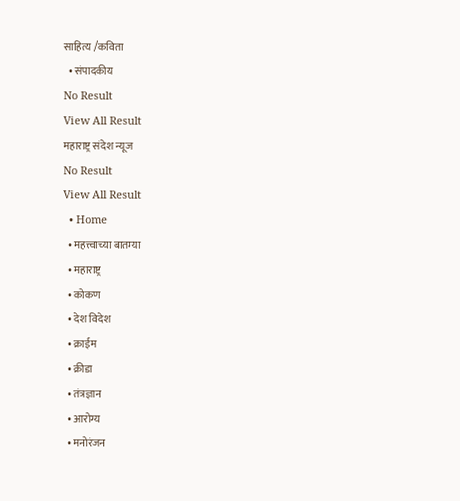साहित्य /कविता
  • संपादकीय
No Result
View All Result
महाराष्ट्र संदेश न्यूज
No Result
View All Result
  • Home
  • महत्त्वाच्या बातम्या
  • महाराष्ट्र
  • कोकण
  • देश विदेश
  • क्राईम
  • क्रीडा
  • तंत्रज्ञान
  • आरोग्य
  • मनोरंजन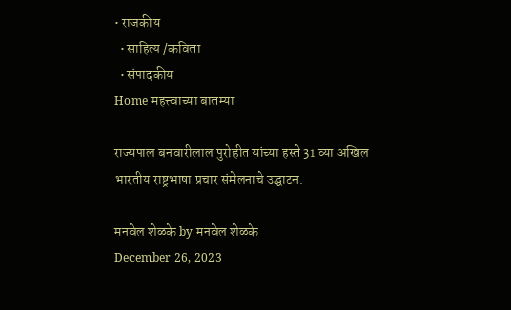• राजकीय
  • साहित्य /कविता
  • संपादकीय
Home महत्त्वाच्या बातम्या

राज्यपाल बनवारीलाल पुरोहीत यांच्या हस्ते 31 व्या अखिल भारतीय राष्ट्रभाषा प्रचार संमेलनाचे उद्घाटन.

मनवेल शेळके by मनवेल शेळके
December 26, 2023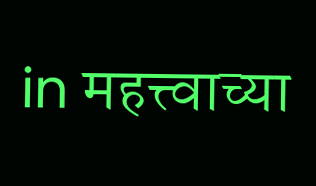in महत्त्वाच्या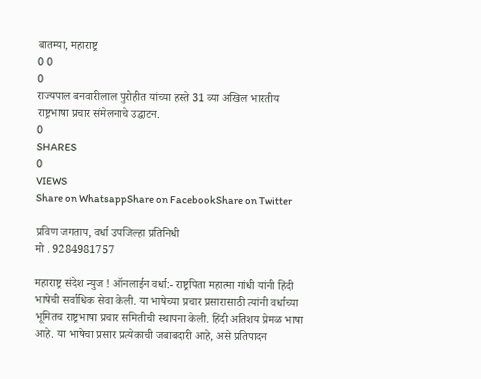बातम्या, महाराष्ट्र
0 0
0
राज्यपाल बनवारीलाल पुरोहीत यांच्या हस्ते 31 व्या अखिल भारतीय राष्ट्रभाषा प्रचार संमेलनाचे उद्घाटन.
0
SHARES
0
VIEWS
Share on WhatsappShare on FacebookShare on Twitter

प्रविण जगताप, वर्धा उपजिल्हा प्रतिनिधी
मो . 9284981757

महाराष्ट्र संदेश न्युज ! ऑनलाईन वर्धा:- राष्ट्रपिता महात्मा गांधी यांनी हिंदी भाषेची सर्वाधिक सेवा केली. या भाषेच्या प्रचार प्रसारासाठी त्यांनी वर्धाच्या भूमितच राष्ट्रभाषा प्रचार समितीची स्थापना केली. हिंदी अतिशय प्रेमळ भाषा आहे. या भाषेचा प्रसार प्रत्येकाची जबाबदारी आहे, असे प्रतिपादन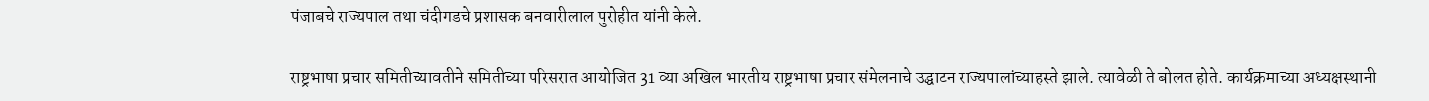पंजाबचे राज्यपाल तथा चंदीगडचे प्रशासक बनवारीलाल पुरोहीत यांनी केले.

राष्ट्रभाषा प्रचार समितीच्यावतीने समितीच्या परिसरात आयोजित 31 व्या अखिल भारतीय राष्ट्रभाषा प्रचार संमेलनाचे उद्घाटन राज्यपालांच्याहस्ते झाले. त्यावेळी ते बोलत होते. कार्यक्रमाच्या अध्यक्षस्थानी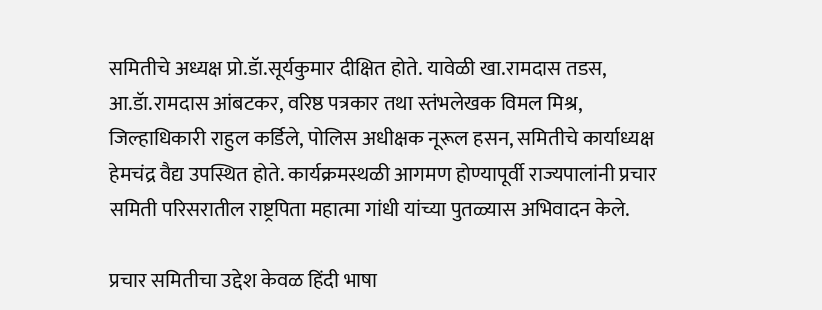समितीचे अध्यक्ष प्रो.डॅा.सूर्यकुमार दीक्षित होते. यावेळी खा.रामदास तडस, आ.डॅा.रामदास आंबटकर, वरिष्ठ पत्रकार तथा स्तंभलेखक विमल मिश्र, जिल्हाधिकारी राहुल कर्डिले, पोलिस अधीक्षक नूरूल हसन, समितीचे कार्याध्यक्ष हेमचंद्र वैद्य उपस्थित होते. कार्यक्रमस्थळी आगमण होण्यापूर्वी राज्यपालांनी प्रचार समिती परिसरातील राष्ट्रपिता महात्मा गांधी यांच्या पुतळ्यास अभिवादन केले.

प्रचार समितीचा उद्देश केवळ हिंदी भाषा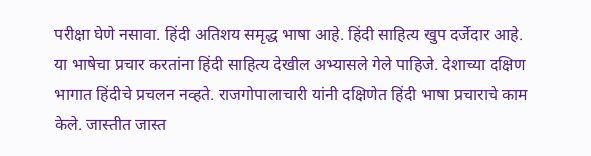परीक्षा घेणे नसावा. हिंदी अतिशय समृद्ध भाषा आहे. हिंदी साहित्य खुप दर्जेदार आहे. या भाषेचा प्रचार करतांना हिंदी साहित्य देखील अभ्यासले गेले पाहिजे. देशाच्या दक्षिण भागात हिंदीचे प्रचलन नव्हते. राजगोपालाचारी यांनी दक्षिणेत हिंदी भाषा प्रचाराचे काम केले. जास्तीत जास्त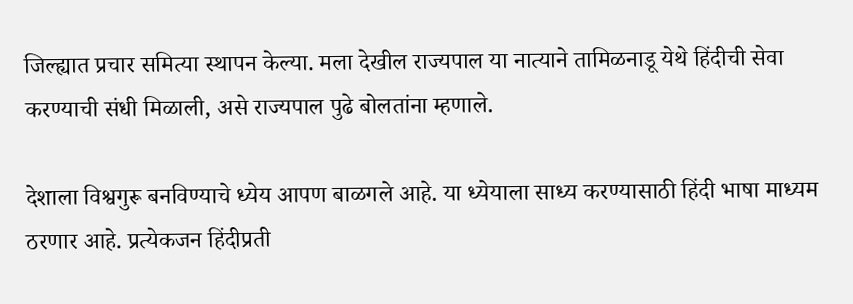जिल्ह्यात प्रचार समित्या स्थापन केल्या. मला देखील राज्यपाल या नात्याने तामिळनाडू येथे हिंदीची सेवा करण्याची संधी मिळाली, असे राज्यपाल पुढे बोलतांना म्हणाले.

देशाला विश्वगुरू बनविण्याचे ध्येय आपण बाळगले आहे. या ध्येयाला साध्य करण्यासाठी हिंदी भाषा माध्यम ठरणार आहे. प्रत्येकजन हिंदीप्रती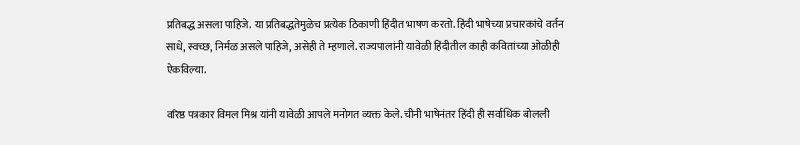प्रतिबद्ध असला पाहिजे. या प्रतिबद्धतेमुळेच प्रत्येक ठिकाणी हिंदीत भाषण करतो. हिंदी भाषेच्या प्रचारकांचे वर्तन साधे, स्वच्छ, निर्मळ असले पाहिजे, असेही ते म्हणाले. राज्यपालांनी यावेळी हिंदीतील काही कवितांच्या ओळीही ऐकविल्या.

वरिष्ठ पत्रकार विमल मिश्र यांनी यावेळी आपले मनोगत व्यक्त केले. चीनी भाषेनंतर हिंदी ही सर्वाधिक बोलली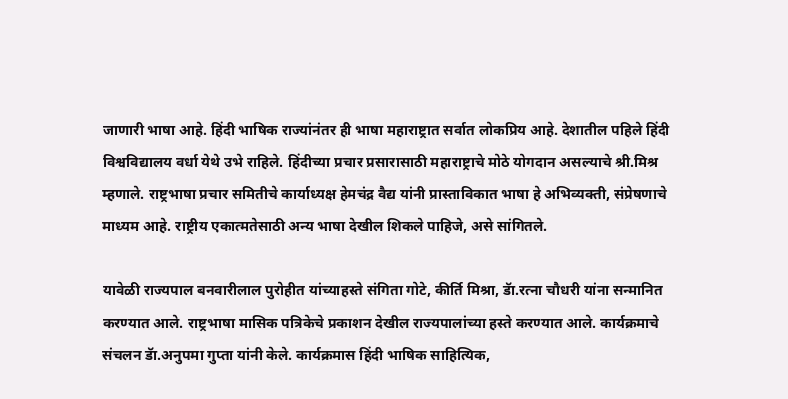जाणारी भाषा आहे. हिंदी भाषिक राज्यांनंतर ही भाषा महाराष्ट्रात सर्वात लोकप्रिय आहे. देशातील पहिले हिंदी विश्वविद्यालय वर्धा येथे उभे राहिले. हिंदीच्या प्रचार प्रसारासाठी महाराष्ट्राचे मोठे योगदान असल्याचे श्री.मिश्र म्हणाले. राष्ट्रभाषा प्रचार समितीचे कार्याध्यक्ष हेमचंद्र वैद्य यांनी प्रास्ताविकात भाषा हे अभिव्यक्ती, संप्रेषणाचे माध्यम आहे. राष्ट्रीय एकात्मतेसाठी अन्य भाषा देखील शिकले पाहिजे, असे सांगितले.

यावेळी राज्यपाल बनवारीलाल पुरोहीत यांच्याहस्ते संगिता गोटे, कीर्ति मिश्रा, डॅा.रत्ना चौधरी यांना सन्मानित करण्यात आले. राष्ट्रभाषा मासिक पत्रिकेचे प्रकाशन देखील राज्यपालांच्या हस्ते करण्यात आले. कार्यक्रमाचे संचलन डॅा.अनुपमा गुप्ता यांनी केले. कार्यक्रमास हिंदी भाषिक साहित्यिक,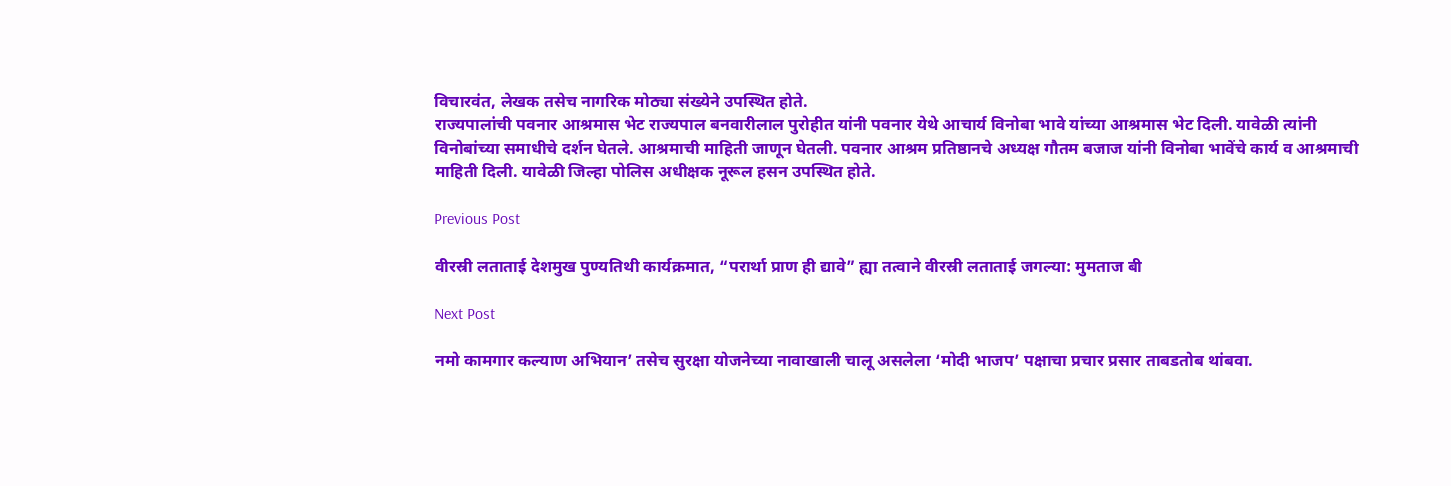विचारवंत, लेखक तसेच नागरिक मोठ्या संख्येने उपस्थित होते.
राज्यपालांची पवनार आश्रमास भेट राज्यपाल बनवारीलाल पुरोहीत यांनी पवनार येथे आचार्य विनोबा भावे यांच्या आश्रमास भेट दिली. यावेळी त्यांनी विनोबांच्या समाधीचे दर्शन घेतले. आश्रमाची माहिती जाणून घेतली. पवनार आश्रम प्रतिष्ठानचे अध्यक्ष गौतम बजाज यांनी विनोबा भावेंचे कार्य व आश्रमाची माहिती दिली. यावेळी जिल्हा पोलिस अधीक्षक नूरूल हसन उपस्थित होते.

Previous Post

वीरस्री लताताई देशमुख पुण्यतिथी कार्यक्रमात, “परार्था प्राण ही द्यावे” ह्या तत्वाने वीरस्री लताताई जगल्या: मुमताज बी

Next Post

नमो कामगार कल्याण अभियान’ तसेच सुरक्षा योजनेच्या नावाखाली चालू असलेला ‘मोदी भाजप’ पक्षाचा प्रचार प्रसार ताबडतोब थांबवा.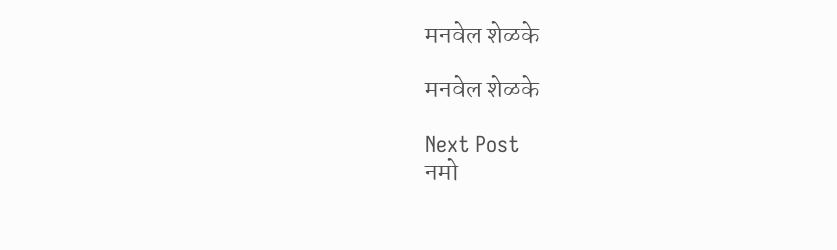मनवेल शेळके

मनवेल शेळके

Next Post
नमो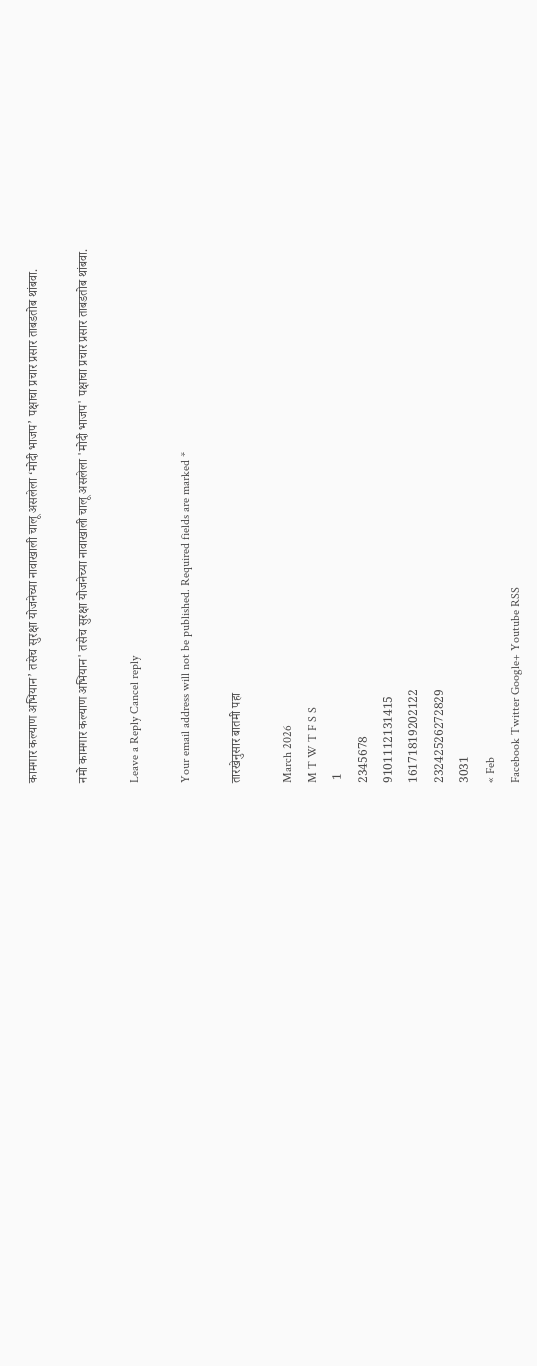कामगार कल्याण अभियान’ तसेच सुरक्षा योजनेच्या नावाखाली चालू असलेला ‘मोदी भाजप’ पक्षाचा प्रचार प्रसार ताबडतोब थांबवा.

नमो कामगार कल्याण अभियान' तसेच सुरक्षा योजनेच्या नावाखाली चालू असलेला 'मोदी भाजप' पक्षाचा प्रचार प्रसार ताबडतोब थांबवा.

Leave a Reply Cancel reply

Your email address will not be published. Required fields are marked *

तारखेनुसार बातमी पहा

March 2026
M T W T F S S
 1
2345678
9101112131415
16171819202122
23242526272829
3031
« Feb
Facebook Twitter Google+ Youtube RSS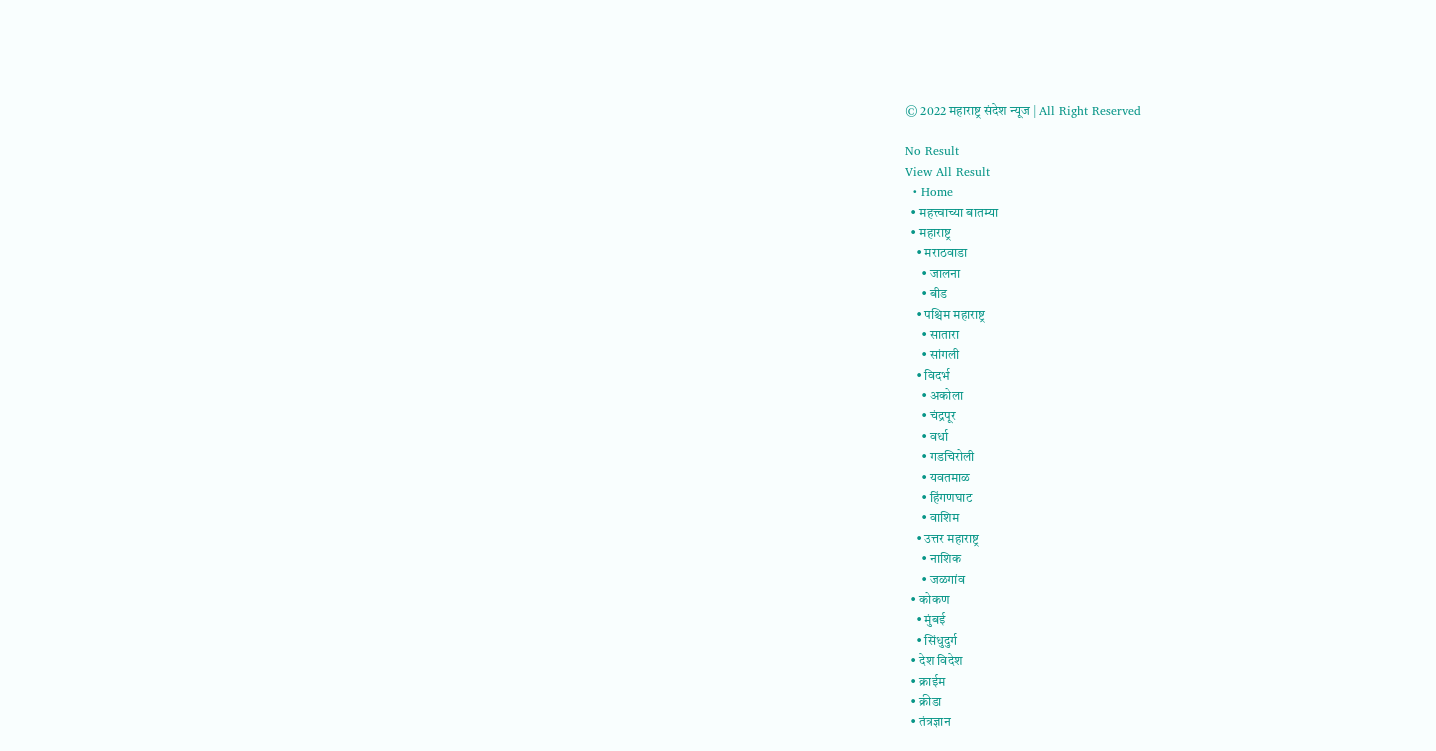© 2022 महाराष्ट्र संदेश न्यूज | All Right Reserved

No Result
View All Result
  • Home
  • महत्त्वाच्या बातम्या
  • महाराष्ट्र
    • मराठवाडा
      • जालना
      • बीड
    • पश्चिम महाराष्ट्र
      • सातारा
      • सांगली
    • विदर्भ
      • अकोला
      • चंद्रपूर
      • वर्धा
      • गडचिरोली
      • यवतमाळ
      • हिंगणघाट
      • वाशिम
    • उत्तर महाराष्ट्र
      • नाशिक
      • जळगांव
  • कोकण
    • मुंबई
    • सिंधुदुर्ग
  • देश विदेश
  • क्राईम
  • क्रीडा
  • तंत्रज्ञान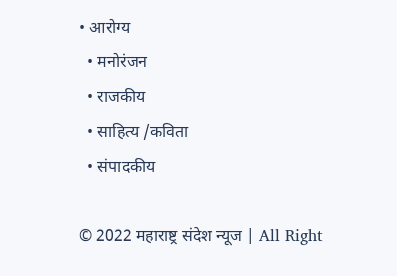• आरोग्य
  • मनोरंजन
  • राजकीय
  • साहित्य /कविता
  • संपादकीय

© 2022 महाराष्ट्र संदेश न्यूज | All Right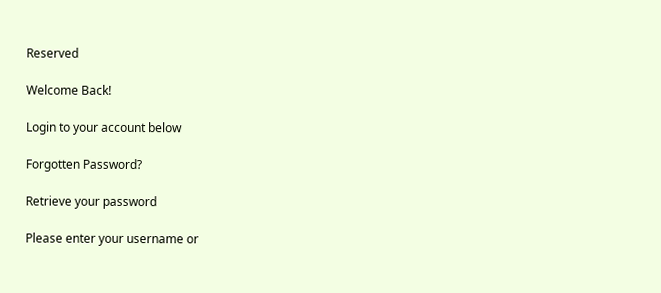Reserved

Welcome Back!

Login to your account below

Forgotten Password?

Retrieve your password

Please enter your username or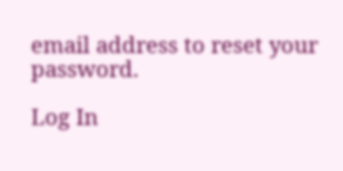email address to reset your password.

Log In